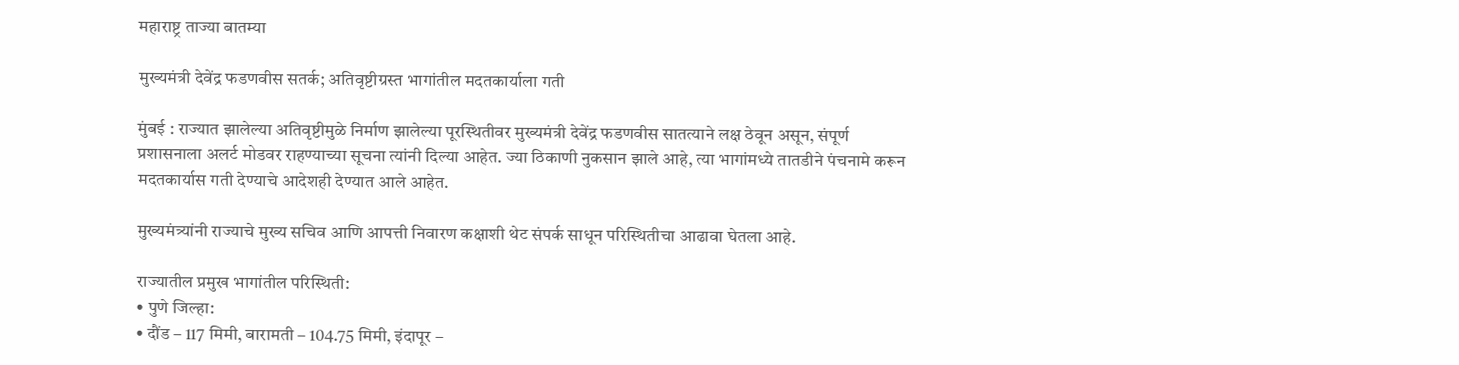महाराष्ट्र ताज्या बातम्या

मुख्यमंत्री देवेंद्र फडणवीस सतर्क; अतिवृष्टीग्रस्त भागांतील मदतकार्याला गती

मुंबई : राज्यात झालेल्या अतिवृष्टीमुळे निर्माण झालेल्या पूरस्थितीवर मुख्यमंत्री देवेंद्र फडणवीस सातत्याने लक्ष ठेवून असून, संपूर्ण प्रशासनाला अलर्ट मोडवर राहण्याच्या सूचना त्यांनी दिल्या आहेत. ज्या ठिकाणी नुकसान झाले आहे, त्या भागांमध्ये तातडीने पंचनामे करून मदतकार्यास गती देण्याचे आदेशही देण्यात आले आहेत.

मुख्यमंत्र्यांनी राज्याचे मुख्य सचिव आणि आपत्ती निवारण कक्षाशी थेट संपर्क साधून परिस्थितीचा आढावा घेतला आहे.

राज्यातील प्रमुख भागांतील परिस्थिती:
• पुणे जिल्हा:
• दौंड – 117 मिमी, बारामती – 104.75 मिमी, इंदापूर –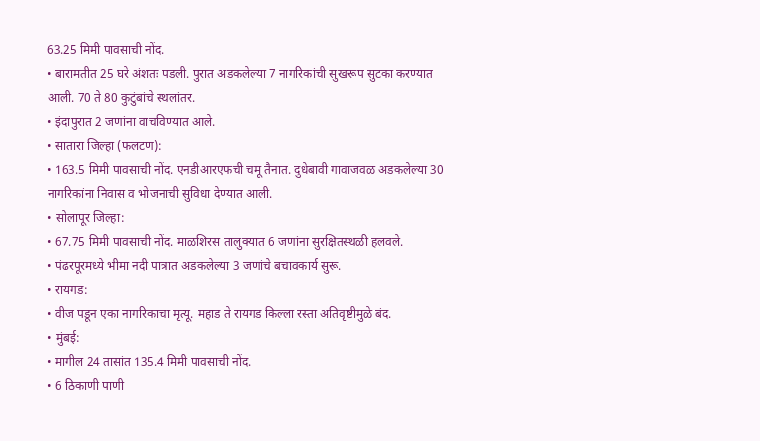63.25 मिमी पावसाची नोंद.
• बारामतीत 25 घरे अंशतः पडली. पुरात अडकलेल्या 7 नागरिकांची सुखरूप सुटका करण्यात आली. 70 ते 80 कुटुंबांचे स्थलांतर.
• इंदापुरात 2 जणांना वाचविण्यात आले.
• सातारा जिल्हा (फलटण):
• 163.5 मिमी पावसाची नोंद. एनडीआरएफची चमू तैनात. दुधेबावी गावाजवळ अडकलेल्या 30 नागरिकांना निवास व भोजनाची सुविधा देण्यात आली.
• सोलापूर जिल्हा:
• 67.75 मिमी पावसाची नोंद. माळशिरस तालुक्यात 6 जणांना सुरक्षितस्थळी हलवले.
• पंढरपूरमध्ये भीमा नदी पात्रात अडकलेल्या 3 जणांचे बचावकार्य सुरू.
• रायगड:
• वीज पडून एका नागरिकाचा मृत्यू. महाड ते रायगड किल्ला रस्ता अतिवृष्टीमुळे बंद.
• मुंबई:
• मागील 24 तासांत 135.4 मिमी पावसाची नोंद.
• 6 ठिकाणी पाणी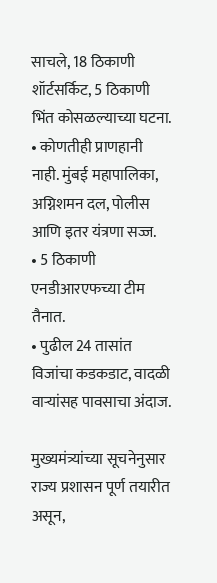साचले, 18 ठिकाणी शॉर्टसर्किट, 5 ठिकाणी भिंत कोसळल्याच्या घटना.
• कोणतीही प्राणहानी नाही. मुंबई महापालिका, अग्निशमन दल, पोलीस आणि इतर यंत्रणा सज्ज.
• 5 ठिकाणी एनडीआरएफच्या टीम तैनात.
• पुढील 24 तासांत विजांचा कडकडाट, वादळी वाऱ्यांसह पावसाचा अंदाज.

मुख्यमंत्र्यांच्या सूचनेनुसार राज्य प्रशासन पूर्ण तयारीत असून,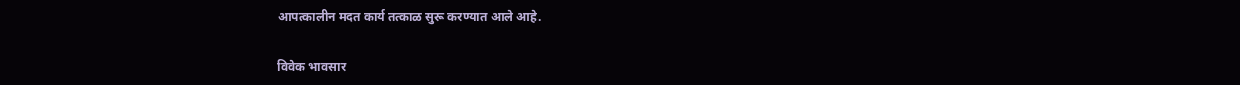आपत्कालीन मदत कार्य तत्काळ सुरू करण्यात आले आहे.

विवेक भावसार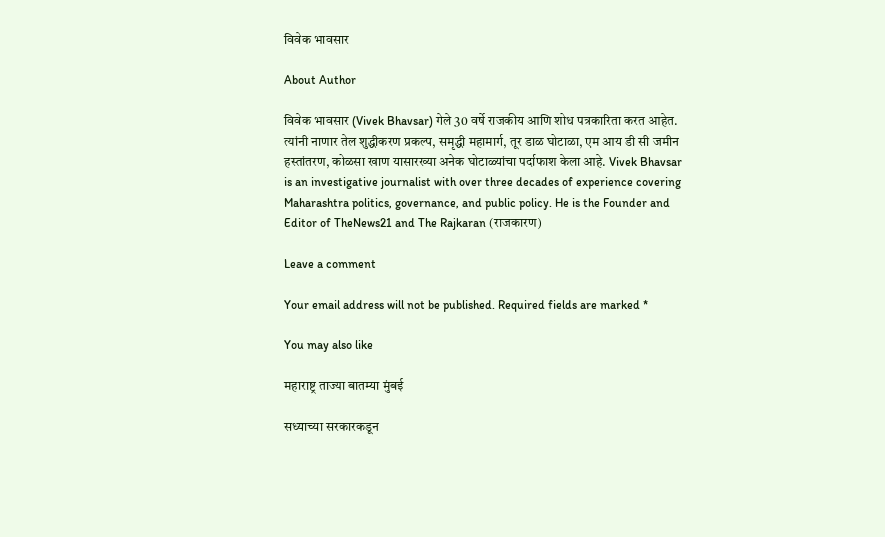विवेक भावसार

About Author

विवेक भावसार (Vivek Bhavsar) गेले 30 वर्षे राजकीय आणि शोध पत्रकारिता करत आहेत. त्यांनी नाणार तेल शुद्धीकरण प्रकल्प, समृद्धी महामार्ग, तूर डाळ घोटाळा, एम आय डी सी जमीन हस्तांतरण, कोळसा खाण यासारख्या अनेक घोटाळ्यांचा पर्दाफाश केला आहे. Vivek Bhavsar is an investigative journalist with over three decades of experience covering Maharashtra politics, governance, and public policy. He is the Founder and Editor of TheNews21 and The Rajkaran (राजकारण)

Leave a comment

Your email address will not be published. Required fields are marked *

You may also like

महाराष्ट्र ताज्या बातम्या मुंबई

सध्याच्या सरकारकडून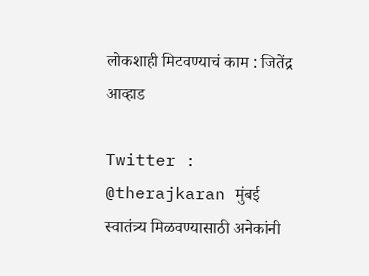लोकशाही मिटवण्याचं काम : जितेंद्र आव्हाड

Twitter : @therajkaran मुंबई स्वातंत्र्य मिळवण्यासाठी अनेकांनी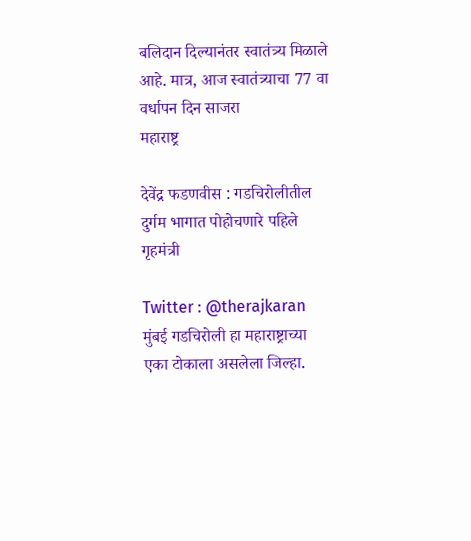बलिदान दिल्यानंतर स्वातंत्र्य मिळाले आहे. मात्र, आज स्वातंत्र्याचा 77 वा वर्धापन दिन साजरा
महाराष्ट्र

देवेंद्र फडणवीस : गडचिरोलीतील दुर्गम भागात पोहोचणारे पहिले गृहमंत्री

Twitter : @therajkaran मुंबई गडचिरोली हा महाराष्ट्राच्या एका टोकाला असलेला जिल्हा.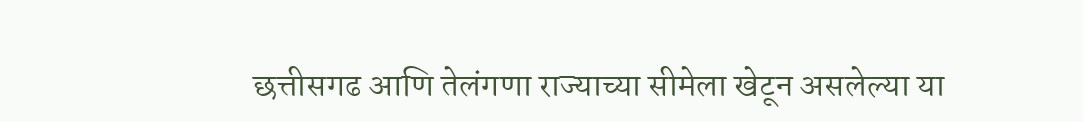छत्तीसगढ आणि तेलंगणा राज्याच्या सीमेला खेटून असलेल्या या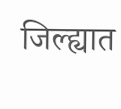जिल्ह्यात